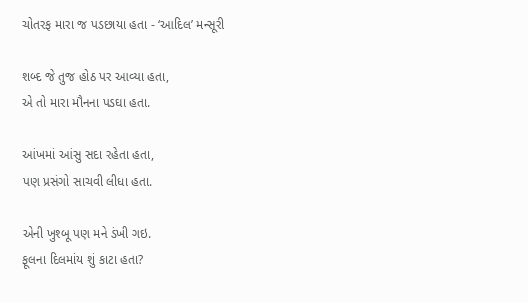ચોતરફ મારા જ પડછાયા હતા - ‘આદિલ’ મન્સૂરી

શબ્દ જે તુજ હોઠ પર આવ્યા હતા,
એ તો મારા મૌનના પડઘા હતા.

આંખમાં આંસુ સદા રહેતા હતા,
પણ પ્રસંગો સાચવી લીધા હતા.

એની ખુશ્બૂ પણ મને ડંખી ગઇ.
ફૂલના દિલમાંય શું કાટા હતા?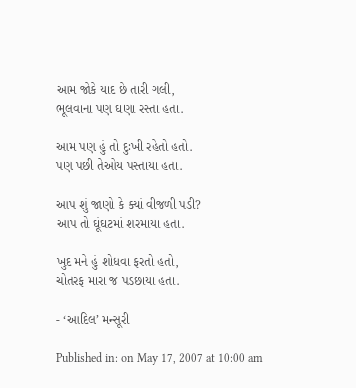આમ જોકે યાદ છે તારી ગલી,
ભૂલવાના પણ ઘણા રસ્તા હતા.

આમ પણ હું તો દુઃખી રહેતો હતો.
પણ પછી તેઓય પસ્તાયા હતા.

આપ શું જાણો કે ક્યાં વીજળી પડી?
આપ તો ઘૂંઘટમાં શરમાયા હતા.

ખુદ મને હું શોધવા ફરતો હતો,
ચોતરફ મારા જ પડછાયા હતા.

- ‘આદિલ’ મન્સૂરી

Published in: on May 17, 2007 at 10:00 am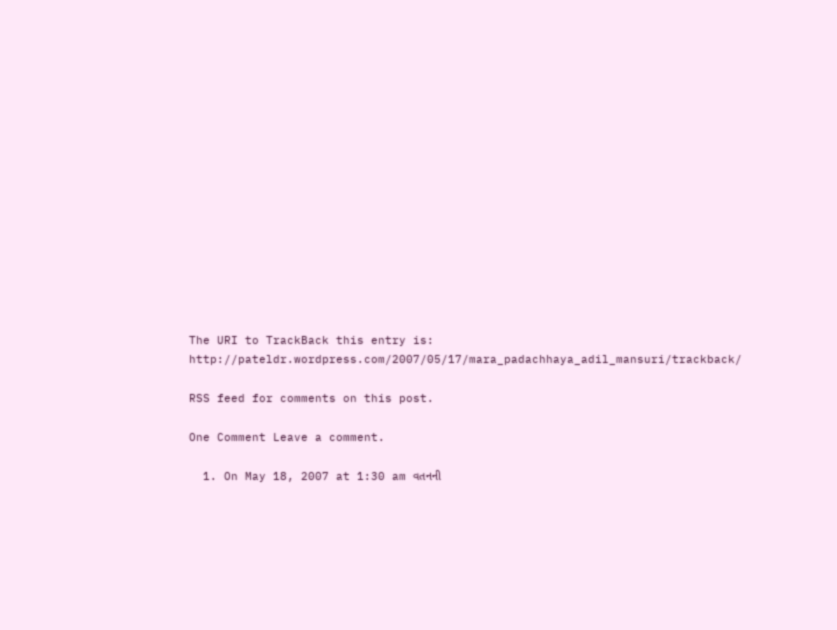The URI to TrackBack this entry is: http://pateldr.wordpress.com/2007/05/17/mara_padachhaya_adil_mansuri/trackback/

RSS feed for comments on this post.

One Comment Leave a comment.

  1. On May 18, 2007 at 1:30 am વતનની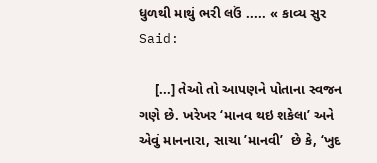ધુળથી માથું ભરી લઉં ..... « કાવ્ય સુર Said:

    [...] તેઓ તો આપણને પોતાના સ્વજન ગણે છે. ખરેખર ‘માનવ થઇ શકેલા’ અને એવું માનનારા, સાચા ’માનવી’  છે કે, ‘ખુદ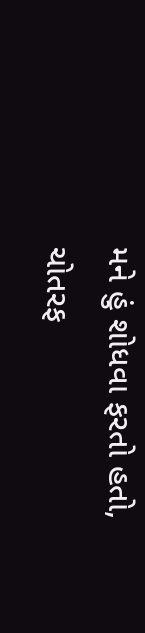મને હું શોધવા ફરતો હતો, ચોતરફ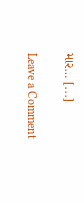માર… [...]

Leave a Comment